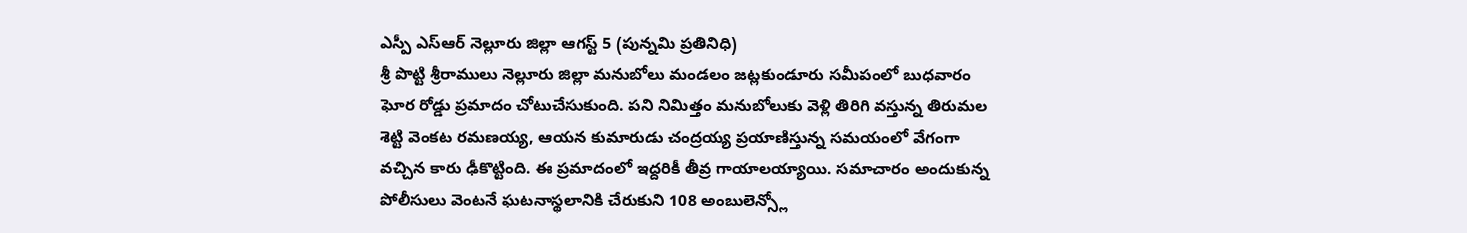ఎస్పీ ఎస్ఆర్ నెల్లూరు జిల్లా ఆగస్ట్ 5 (పున్నమి ప్రతినిధి)
శ్రీ పొట్టి శ్రీరాములు నెల్లూరు జిల్లా మనుబోలు మండలం జట్లకుండూరు సమీపంలో బుధవారం ఘోర రోడ్డు ప్రమాదం చోటుచేసుకుంది. పని నిమిత్తం మనుబోలుకు వెళ్లి తిరిగి వస్తున్న తిరుమల శెట్టి వెంకట రమణయ్య, ఆయన కుమారుడు చంద్రయ్య ప్రయాణిస్తున్న సమయంలో వేగంగా వచ్చిన కారు ఢీకొట్టింది. ఈ ప్రమాదంలో ఇద్దరికీ తీవ్ర గాయాలయ్యాయి. సమాచారం అందుకున్న పోలీసులు వెంటనే ఘటనాస్థలానికి చేరుకుని 108 అంబులెన్స్లో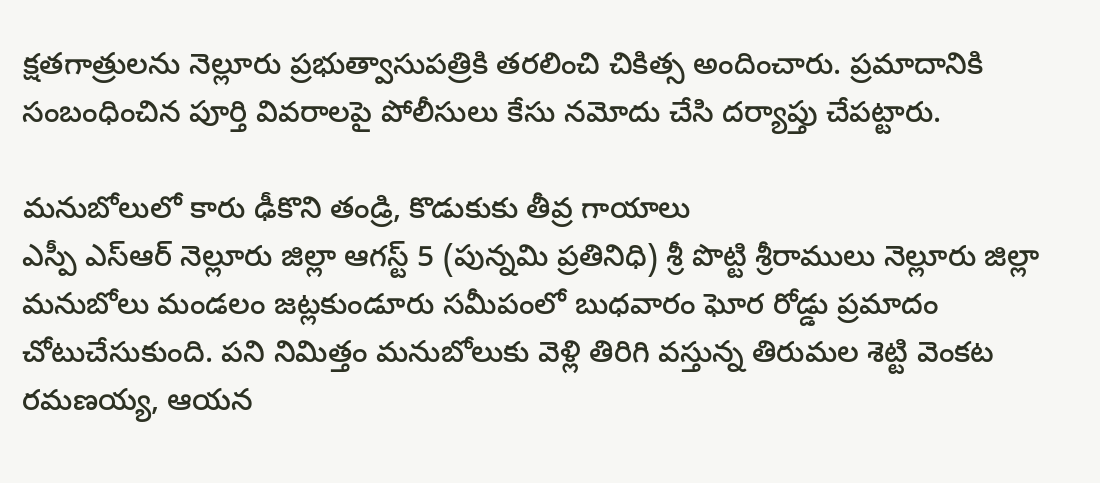క్షతగాత్రులను నెల్లూరు ప్రభుత్వాసుపత్రికి తరలించి చికిత్స అందించారు. ప్రమాదానికి సంబంధించిన పూర్తి వివరాలపై పోలీసులు కేసు నమోదు చేసి దర్యాప్తు చేపట్టారు.

మనుబోలులో కారు ఢీకొని తండ్రి, కొడుకుకు తీవ్ర గాయాలు
ఎస్పీ ఎస్ఆర్ నెల్లూరు జిల్లా ఆగస్ట్ 5 (పున్నమి ప్రతినిధి) శ్రీ పొట్టి శ్రీరాములు నెల్లూరు జిల్లా మనుబోలు మండలం జట్లకుండూరు సమీపంలో బుధవారం ఘోర రోడ్డు ప్రమాదం చోటుచేసుకుంది. పని నిమిత్తం మనుబోలుకు వెళ్లి తిరిగి వస్తున్న తిరుమల శెట్టి వెంకట రమణయ్య, ఆయన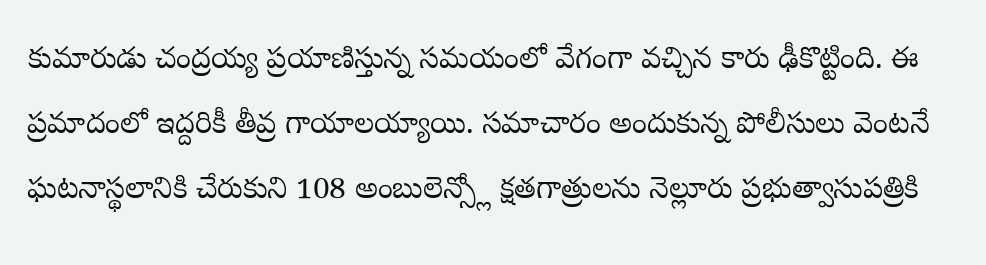కుమారుడు చంద్రయ్య ప్రయాణిస్తున్న సమయంలో వేగంగా వచ్చిన కారు ఢీకొట్టింది. ఈ ప్రమాదంలో ఇద్దరికీ తీవ్ర గాయాలయ్యాయి. సమాచారం అందుకున్న పోలీసులు వెంటనే ఘటనాస్థలానికి చేరుకుని 108 అంబులెన్స్లో క్షతగాత్రులను నెల్లూరు ప్రభుత్వాసుపత్రికి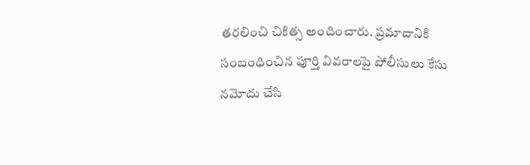తరలించి చికిత్స అందించారు. ప్రమాదానికి సంబంధించిన పూర్తి వివరాలపై పోలీసులు కేసు నమోదు చేసి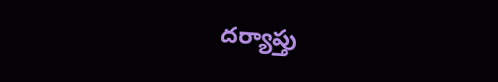దర్యాప్తు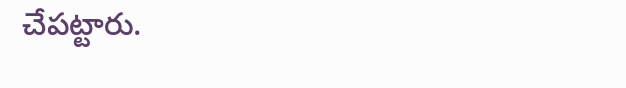చేపట్టారు.